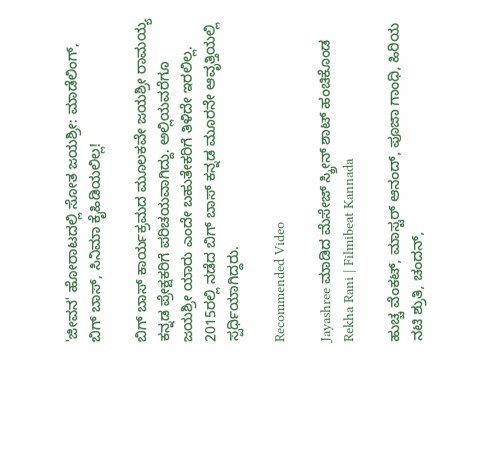'ಜೀವನ' ಹೋರಾಟದಲ್ಲಿ ಸೋತ ಜಯಶ್ರೀ: ಮಾಡೆಲಿಂಗ್, ಬಿಗ್ ಬಾಸ್, ಸಿನಿಮಾ ಕೈಹಿಡಿಯಲಿಲ್ಲ!

ಬಿಗ್ ಬಾಸ್ ಕಾರ್ಯಕ್ರಮದ ಮೂಲಕವೇ ಜಯಶ್ರೀ ರಾಮಯ್ಯ ಕನ್ನಡ ಪ್ರೇಕ್ಷಕರಿಗೆ ಪರಿಚಯವಾಗಿದ್ದು. ಅಲ್ಲಿಯವರೆಗೂ ಜಯಶ್ರೀ ಯಾರು ಎಂದೇ ಬಹುತೇಕರಿಗೆ ತಿಳಿದೇ ಇರಲಿಲ್ಲ. 2015ರಲ್ಲಿ ನಡೆದ ಬಿಗ್ ಬಾಸ್ ಕನ್ನಡ ಮೂರನೇ ಆವೃತ್ತಿಯಲ್ಲಿ ಸ್ಪರ್ಧಿಯಾಗಿದ್ದರು.

Recommended Video

Jayashree ಮಾಡಿದ ಮೆಸೇಜ್ ಸ್ಕ್ರೀನ್ ಶಾಟ್ ಹಂಚಿಕೊಂಡ Rekha Rani | Filmibeat Kannada

ಹುಚ್ಚ ವೆಂಕಟ್, ಮಾಸ್ಟರ್ ಆನಂದ್, ಪೂಜಾ ಗಾಂಧಿ, ಹಿರಿಯ ನಟಿ ಶ್ರುತಿ, ಚಂದನ್,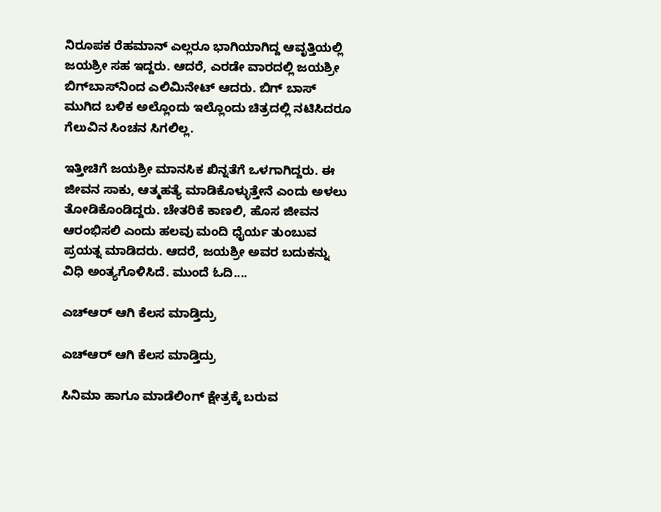ನಿರೂಪಕ ರೆಹಮಾನ್ ಎಲ್ಲರೂ ಭಾಗಿಯಾಗಿದ್ದ ಆವೃತ್ತಿಯಲ್ಲಿ ಜಯಶ್ರೀ ಸಹ ಇದ್ದರು. ಆದರೆ, ಎರಡೇ ವಾರದಲ್ಲಿ ಜಯಶ್ರೀ ಬಿಗ್‌ಬಾಸ್‌ನಿಂದ ಎಲಿಮಿನೇಟ್ ಆದರು. ಬಿಗ್ ಬಾಸ್ ಮುಗಿದ ಬಳಿಕ ಅಲ್ಲೊಂದು ಇಲ್ಲೊಂದು ಚಿತ್ರದಲ್ಲಿ ನಟಿಸಿದರೂ ಗೆಲುವಿನ ಸಿಂಚನ ಸಿಗಲಿಲ್ಲ.

ಇತ್ತೀಚಿಗೆ ಜಯಶ್ರೀ ಮಾನಸಿಕ ಖಿನ್ನತೆಗೆ ಒಳಗಾಗಿದ್ದರು. ಈ ಜೀವನ ಸಾಕು, ಆತ್ಮಹತ್ಯೆ ಮಾಡಿಕೊಳ್ಳುತ್ತೇನೆ ಎಂದು ಅಳಲು ತೋಡಿಕೊಂಡಿದ್ದರು. ಚೇತರಿಕೆ ಕಾಣಲಿ, ಹೊಸ ಜೀವನ ಆರಂಭಿಸಲಿ ಎಂದು ಹಲವು ಮಂದಿ ಧೈರ್ಯ ತುಂಬುವ ಪ್ರಯತ್ನ ಮಾಡಿದರು. ಆದರೆ, ಜಯಶ್ರೀ ಅವರ ಬದುಕನ್ನು ವಿಧಿ ಅಂತ್ಯಗೊಳಿಸಿದೆ. ಮುಂದೆ ಓದಿ....

ಎಚ್‌ಆರ್ ಆಗಿ ಕೆಲಸ ಮಾಡ್ತಿದ್ರು

ಎಚ್‌ಆರ್ ಆಗಿ ಕೆಲಸ ಮಾಡ್ತಿದ್ರು

ಸಿನಿಮಾ ಹಾಗೂ ಮಾಡೆಲಿಂಗ್ ಕ್ಷೇತ್ರಕ್ಕೆ ಬರುವ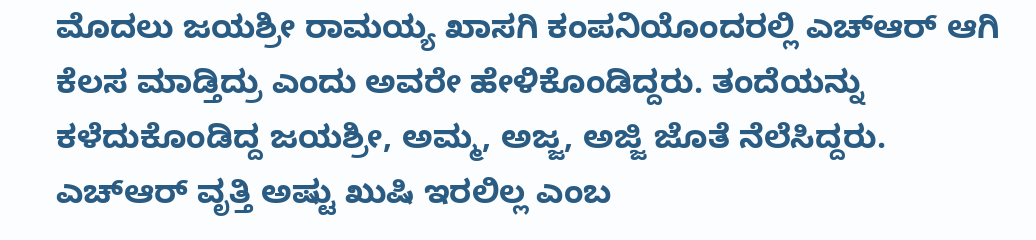ಮೊದಲು ಜಯಶ್ರೀ ರಾಮಯ್ಯ ಖಾಸಗಿ ಕಂಪನಿಯೊಂದರಲ್ಲಿ ಎಚ್‌ಆರ್ ಆಗಿ ಕೆಲಸ ಮಾಡ್ತಿದ್ರು ಎಂದು ಅವರೇ ಹೇಳಿಕೊಂಡಿದ್ದರು. ತಂದೆಯನ್ನು ಕಳೆದುಕೊಂಡಿದ್ದ ಜಯಶ್ರೀ, ಅಮ್ಮ, ಅಜ್ಜ, ಅಜ್ಜಿ ಜೊತೆ ನೆಲೆಸಿದ್ದರು. ಎಚ್‌ಆರ್ ವೃತ್ತಿ ಅಷ್ಟು ಖುಷಿ ಇರಲಿಲ್ಲ ಎಂಬ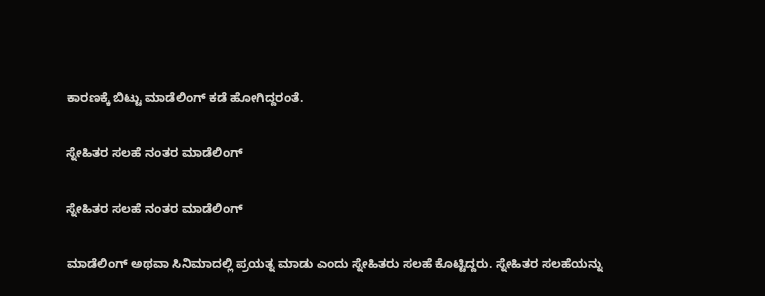ಕಾರಣಕ್ಕೆ ಬಿಟ್ಟು ಮಾಡೆಲಿಂಗ್ ಕಡೆ ಹೋಗಿದ್ದರಂತೆ.

ಸ್ನೇಹಿತರ ಸಲಹೆ ನಂತರ ಮಾಡೆಲಿಂಗ್

ಸ್ನೇಹಿತರ ಸಲಹೆ ನಂತರ ಮಾಡೆಲಿಂಗ್

ಮಾಡೆಲಿಂಗ್ ಅಥವಾ ಸಿನಿಮಾದಲ್ಲಿ ಪ್ರಯತ್ನ ಮಾಡು ಎಂದು ಸ್ನೇಹಿತರು ಸಲಹೆ ಕೊಟ್ಟಿದ್ದರು. ಸ್ನೇಹಿತರ ಸಲಹೆಯನ್ನು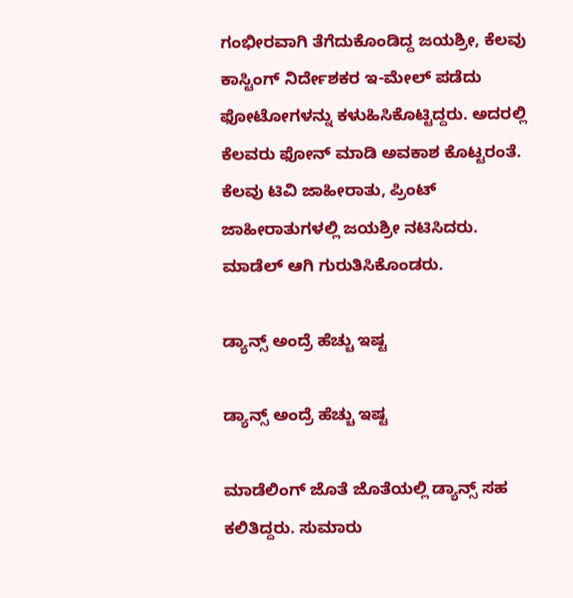ಗಂಭೀರವಾಗಿ ತೆಗೆದುಕೊಂಡಿದ್ದ ಜಯಶ್ರೀ, ಕೆಲವು ಕಾಸ್ಟಿಂಗ್ ನಿರ್ದೇಶಕರ ಇ-ಮೇಲ್ ಪಡೆದು ಫೋಟೋಗಳನ್ನು ಕಳುಹಿಸಿಕೊಟ್ಟಿದ್ದರು. ಅದರಲ್ಲಿ ಕೆಲವರು ಫೋನ್ ಮಾಡಿ ಅವಕಾಶ ಕೊಟ್ಟರಂತೆ. ಕೆಲವು ಟಿವಿ ಜಾಹೀರಾತು, ಪ್ರಿಂಟ್ ಜಾಹೀರಾತುಗಳಲ್ಲಿ ಜಯಶ್ರೀ ನಟಿಸಿದರು. ಮಾಡೆಲ್ ಆಗಿ ಗುರುತಿಸಿಕೊಂಡರು.

ಡ್ಯಾನ್ಸ್ ಅಂದ್ರೆ ಹೆಚ್ಚು ಇಷ್ಟ

ಡ್ಯಾನ್ಸ್ ಅಂದ್ರೆ ಹೆಚ್ಚು ಇಷ್ಟ

ಮಾಡೆಲಿಂಗ್ ಜೊತೆ ಜೊತೆಯಲ್ಲಿ ಡ್ಯಾನ್ಸ್ ಸಹ ಕಲಿತಿದ್ದರು. ಸುಮಾರು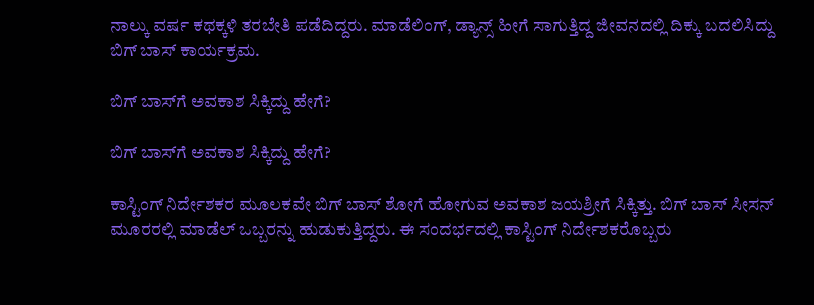ನಾಲ್ಕು ವರ್ಷ ಕಥಕ್ಕಳಿ ತರಬೇತಿ ಪಡೆದಿದ್ದರು. ಮಾಡೆಲಿಂಗ್, ಡ್ಯಾನ್ಸ್ ಹೀಗೆ ಸಾಗುತ್ತಿದ್ದ ಜೀವನದಲ್ಲಿ ದಿಕ್ಕು ಬದಲಿಸಿದ್ದು ಬಿಗ್ ಬಾಸ್ ಕಾರ್ಯಕ್ರಮ.

ಬಿಗ್ ಬಾಸ್‌ಗೆ ಅವಕಾಶ ಸಿಕ್ಕಿದ್ದು ಹೇಗೆ?

ಬಿಗ್ ಬಾಸ್‌ಗೆ ಅವಕಾಶ ಸಿಕ್ಕಿದ್ದು ಹೇಗೆ?

ಕಾಸ್ಟಿಂಗ್ ನಿರ್ದೇಶಕರ ಮೂಲಕವೇ ಬಿಗ್ ಬಾಸ್ ಶೋಗೆ ಹೋಗುವ ಅವಕಾಶ ಜಯಶ್ರೀಗೆ ಸಿಕ್ಕಿತ್ತು. ಬಿಗ್ ಬಾಸ್ ಸೀಸನ್ ಮೂರರಲ್ಲಿ ಮಾಡೆಲ್ ಒಬ್ಬರನ್ನು ಹುಡುಕುತ್ತಿದ್ದರು. ಈ ಸಂದರ್ಭದಲ್ಲಿ ಕಾಸ್ಟಿಂಗ್ ನಿರ್ದೇಶಕರೊಬ್ಬರು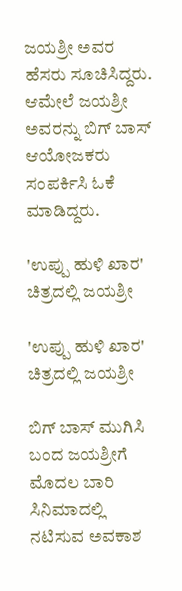ಜಯಶ್ರೀ ಅವರ ಹೆಸರು ಸೂಚಿಸಿದ್ದರು. ಆಮೇಲೆ ಜಯಶ್ರೀ ಅವರನ್ನು ಬಿಗ್ ಬಾಸ್ ಆಯೋಜಕರು ಸಂಪರ್ಕಿಸಿ ಓಕೆ ಮಾಡಿದ್ದರು.

'ಉಪ್ಪು ಹುಳಿ ಖಾರ' ಚಿತ್ರದಲ್ಲಿ ಜಯಶ್ರೀ

'ಉಪ್ಪು ಹುಳಿ ಖಾರ' ಚಿತ್ರದಲ್ಲಿ ಜಯಶ್ರೀ

ಬಿಗ್ ಬಾಸ್ ಮುಗಿಸಿ ಬಂದ ಜಯಶ್ರೀಗೆ ಮೊದಲ ಬಾರಿ ಸಿನಿಮಾದಲ್ಲಿ ನಟಿಸುವ ಅವಕಾಶ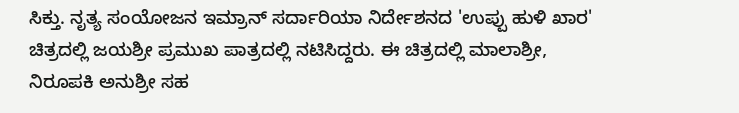ಸಿಕ್ತು. ನೃತ್ಯ ಸಂಯೋಜನ ಇಮ್ರಾನ್ ಸರ್ದಾರಿಯಾ ನಿರ್ದೇಶನದ 'ಉಪ್ಪು ಹುಳಿ ಖಾರ' ಚಿತ್ರದಲ್ಲಿ ಜಯಶ್ರೀ ಪ್ರಮುಖ ಪಾತ್ರದಲ್ಲಿ ನಟಿಸಿದ್ದರು. ಈ ಚಿತ್ರದಲ್ಲಿ ಮಾಲಾಶ್ರೀ, ನಿರೂಪಕಿ ಅನುಶ್ರೀ ಸಹ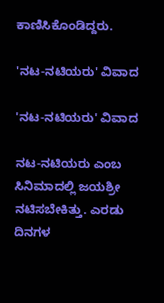ಕಾಣಿಸಿಕೊಂಡಿದ್ದರು.

'ನಟ-ನಟಿಯರು' ವಿವಾದ

'ನಟ-ನಟಿಯರು' ವಿವಾದ

ನಟ-ನಟಿಯರು ಎಂಬ ಸಿನಿಮಾದಲ್ಲಿ ಜಯಶ್ರೀ ನಟಿಸಬೇಕಿತ್ತು. ಎರಡು ದಿನಗಳ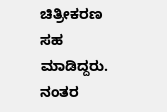ಚಿತ್ರೀಕರಣ ಸಹ ಮಾಡಿದ್ದರು. ನಂತರ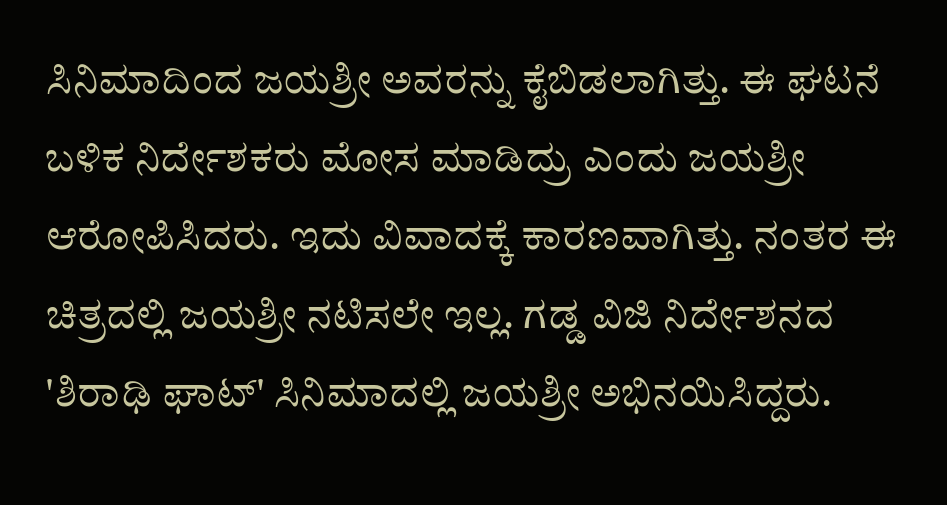ಸಿನಿಮಾದಿಂದ ಜಯಶ್ರೀ ಅವರನ್ನು ಕೈಬಿಡಲಾಗಿತ್ತು. ಈ ಘಟನೆ ಬಳಿಕ ನಿರ್ದೇಶಕರು ಮೋಸ ಮಾಡಿದ್ರು ಎಂದು ಜಯಶ್ರೀ ಆರೋಪಿಸಿದರು. ಇದು ವಿವಾದಕ್ಕೆ ಕಾರಣವಾಗಿತ್ತು. ನಂತರ ಈ ಚಿತ್ರದಲ್ಲಿ ಜಯಶ್ರೀ ನಟಿಸಲೇ ಇಲ್ಲ. ಗಡ್ಡ ವಿಜಿ ನಿರ್ದೇಶನದ 'ಶಿರಾಢಿ ಘಾಟ್' ಸಿನಿಮಾದಲ್ಲಿ ಜಯಶ್ರೀ ಅಭಿನಯಿಸಿದ್ದರು.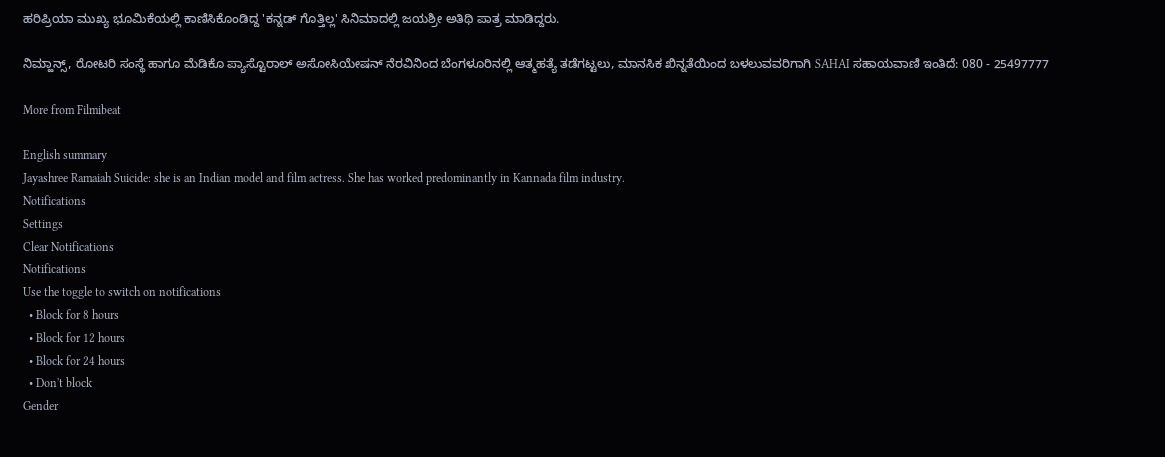ಹರಿಪ್ರಿಯಾ ಮುಖ್ಯ ಭೂಮಿಕೆಯಲ್ಲಿ ಕಾಣಿಸಿಕೊಂಡಿದ್ದ 'ಕನ್ನಡ್ ಗೊತ್ತಿಲ್ಲ' ಸಿನಿಮಾದಲ್ಲಿ ಜಯಶ್ರೀ ಅತಿಥಿ ಪಾತ್ರ ಮಾಡಿದ್ದರು.

ನಿಮ್ಹಾನ್ಸ್, ರೋಟರಿ ಸಂಸ್ಥೆ ಹಾಗೂ ಮೆಡಿಕೊ ಪ್ಯಾಸ್ಟೊರಾಲ್ ಅಸೋಸಿಯೇಷನ್ ನೆರವಿನಿಂದ ಬೆಂಗಳೂರಿನಲ್ಲಿ ಆತ್ಮಹತ್ಯೆ ತಡೆಗಟ್ಟಲು, ಮಾನಸಿಕ ಖಿನ್ನತೆಯಿಂದ ಬಳಲುವವರಿಗಾಗಿ SAHAI ಸಹಾಯವಾಣಿ ಇಂತಿದೆ: 080 - 25497777

More from Filmibeat

English summary
Jayashree Ramaiah Suicide: she is an Indian model and film actress. She has worked predominantly in Kannada film industry.
Notifications
Settings
Clear Notifications
Notifications
Use the toggle to switch on notifications
  • Block for 8 hours
  • Block for 12 hours
  • Block for 24 hours
  • Don't block
Gender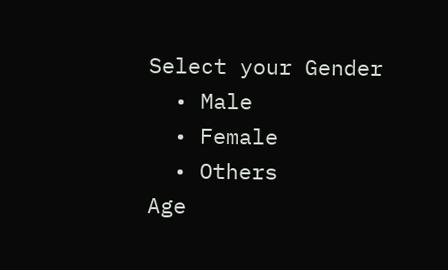Select your Gender
  • Male
  • Female
  • Others
Age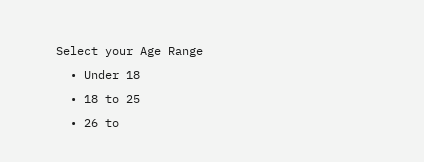Select your Age Range
  • Under 18
  • 18 to 25
  • 26 to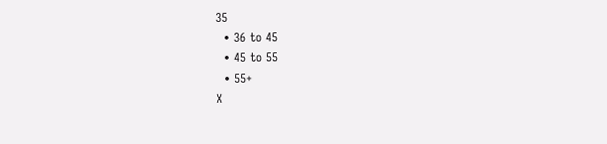35
  • 36 to 45
  • 45 to 55
  • 55+
X